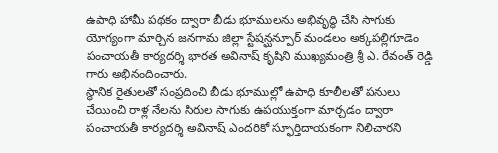ఉపాధి హామీ పథకం ద్వారా బీడు భూములను అభివృద్ధి చేసి సాగుకు యోగ్యంగా మార్చిన జనగామ జిల్లా స్టేషన్ఘన్పూర్ మండలం అక్కపల్లిగూడెం పంచాయతీ కార్యదర్శి భారత అవినాష్ కృషిని ముఖ్యమంత్రి శ్రీ ఎ. రేవంత్ రెడ్డి గారు అభినందించారు.
స్థానిక రైతులతో సంప్రదించి బీడు భూముల్లో ఉపాధి కూలీలతో పనులు చేయించి రాళ్ల నేలను సిరుల సాగుకు ఉపయుక్తంగా మార్చడం ద్వారా పంచాయతీ కార్యదర్శి అవినాష్ ఎందరికో స్ఫూర్తిదాయకంగా నిలిచారని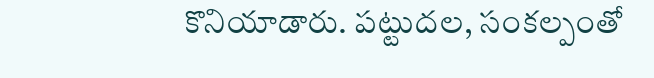కొనియాడారు. పట్టుదల, సంకల్పంతో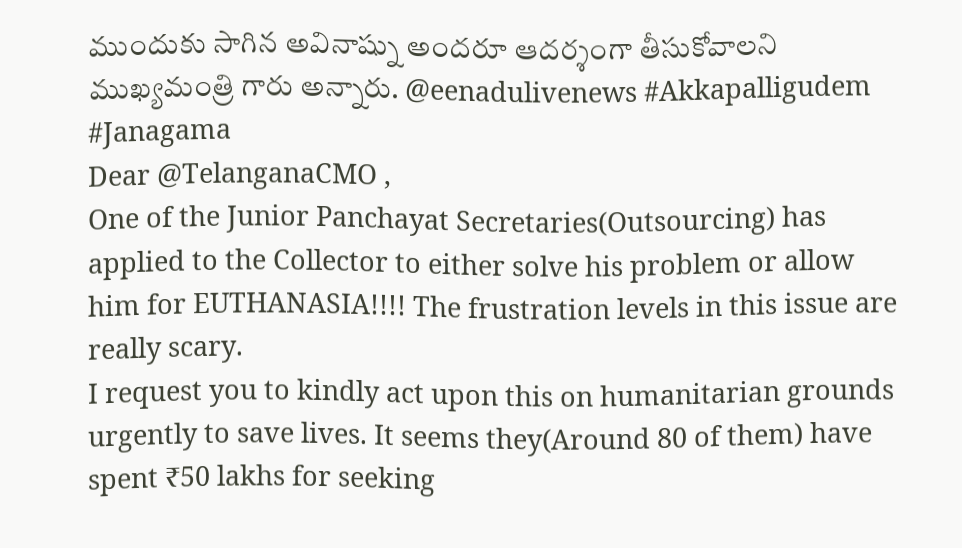ముందుకు సాగిన అవినాష్ను అందరూ ఆదర్శంగా తీసుకోవాలని ముఖ్యమంత్రి గారు అన్నారు. @eenadulivenews #Akkapalligudem #Janagama
Dear @TelanganaCMO ,
One of the Junior Panchayat Secretaries(Outsourcing) has applied to the Collector to either solve his problem or allow him for EUTHANASIA!!!! The frustration levels in this issue are really scary.
I request you to kindly act upon this on humanitarian grounds urgently to save lives. It seems they(Around 80 of them) have spent ₹50 lakhs for seeking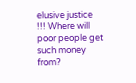elusive justice !!! Where will poor people get such money from?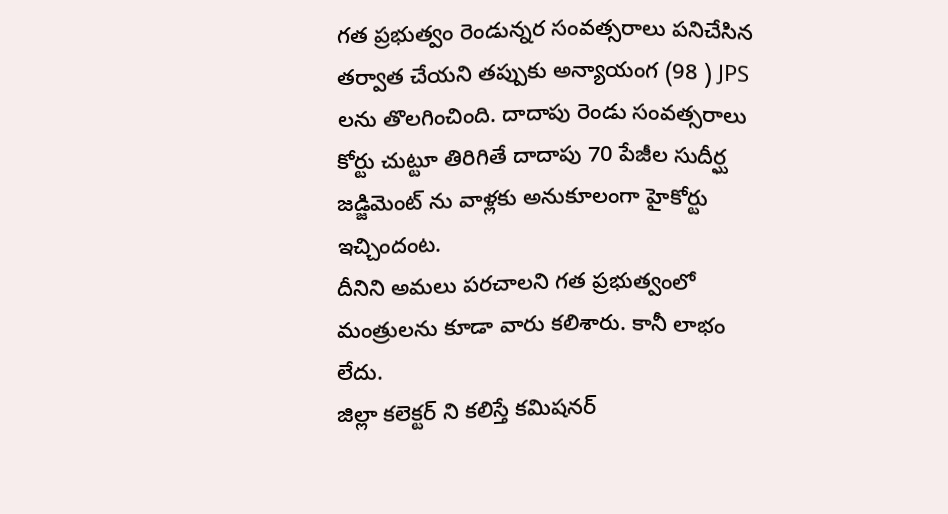గత ప్రభుత్వం రెండున్నర సంవత్సరాలు పనిచేసిన తర్వాత చేయని తప్పుకు అన్యాయంగ (98 ) JPS లను తొలగించింది. దాదాపు రెండు సంవత్సరాలు కోర్టు చుట్టూ తిరిగితే దాదాపు 70 పేజీల సుదీర్ఘ జడ్జిమెంట్ ను వాళ్లకు అనుకూలంగా హైకోర్టు ఇచ్చిందంట.
దీనిని అమలు పరచాలని గత ప్రభుత్వంలో మంత్రులను కూడా వారు కలిశారు. కానీ లాభం లేదు.
జిల్లా కలెక్టర్ ని కలిస్తే కమిషనర్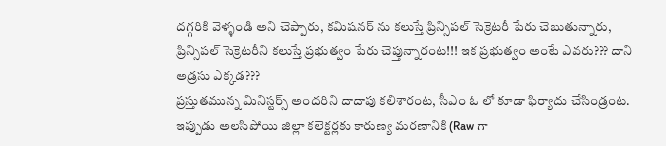దగ్గరికి వెళ్ళండి అని చెప్పారు, కమిషనర్ ను కలుస్తే ప్రిన్సిపల్ సెక్రెటరీ పేరు చెబుతున్నారు, ప్రిన్సిపల్ సెక్రెటరీని కలుస్తే ప్రభుత్వం పేరు చెప్తున్నారంట!!! ఇక ప్రభుత్వం అంటే ఎవరు??? దాని అడ్రసు ఎక్కడ???
ప్రస్తుతమున్న మినిస్టర్స్ అందరిని దాదాపు కలిశారంట, సీఎం ఓ లో కూడా ఫిర్యాదు చేసిండ్రంట. ఇప్పుడు అలసిపోయి జిల్లా కలెక్టర్లకు కారుణ్య మరణానికి (Raw గా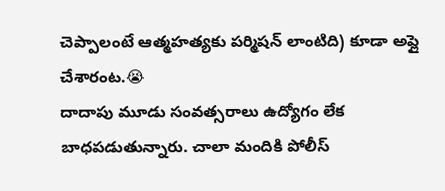చెప్పాలంటే ఆత్మహత్యకు పర్మిషన్ లాంటిది) కూడా అప్లై చేశారంట.😭
దాదాపు మూడు సంవత్సరాలు ఉద్యోగం లేక బాధపడుతున్నారు. చాలా మందికి పోలీస్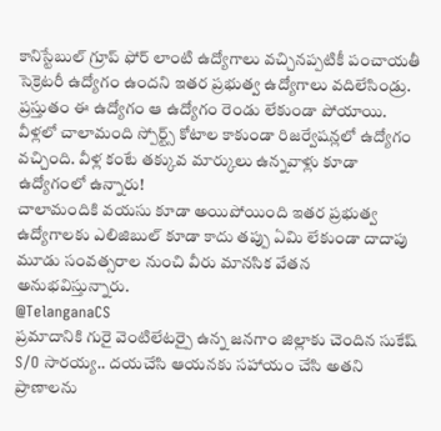కానిస్టేబుల్ గ్రూప్ ఫోర్ లాంటి ఉద్యోగాలు వచ్చినప్పటికీ పంచాయతీ సెక్రెటరీ ఉద్యోగం ఉందని ఇతర ప్రభుత్వ ఉద్యోగాలు వదిలేసిండ్రు.
ప్రస్తుతం ఈ ఉద్యోగం ఆ ఉద్యోగం రెండు లేకుండా పోయాయి.
వీళ్లలో చాలామంది స్పోర్ట్స్ కోటాల కాకుండా రిజర్వేషన్లలో ఉద్యోగం వచ్చింది. వీళ్ల కంటే తక్కువ మార్కులు ఉన్నవాళ్లు కూడా ఉద్యోగంలో ఉన్నారు!
చాలామందికి వయసు కూడా అయిపోయింది ఇతర ప్రభుత్వ ఉద్యోగాలకు ఎలిజిబుల్ కూడా కాదు తప్పు ఏమి లేకుండా దాదాపు మూడు సంవత్సరాల నుంచి వీరు మానసిక వేతన అనుభవిస్తున్నారు.
@TelanganaCS
ప్రమాదానికి గురై వెంటిలేటర్పై ఉన్న జనగాం జిల్లాకు చెందిన సుకేష్ S/O సారయ్య.. దయచేసి ఆయనకు సహాయం చేసి అతని ప్రాణాలను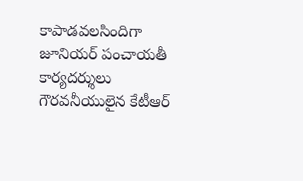కాపాడవలసిందిగా జూనియర్ పంచాయతీ కార్యదర్శులు గౌరవనీయులైన కేటీఆర్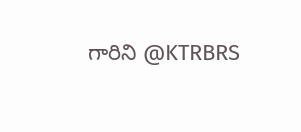గారిని @KTRBRS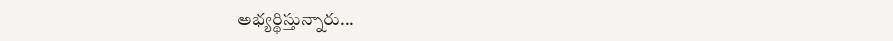అభ్యర్థిస్తున్నారు...